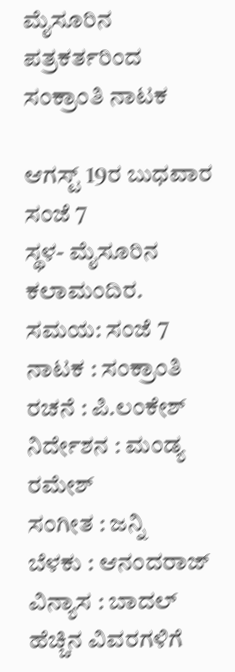ಮೈಸೂರಿನ ಪತ್ರಕರ್ತರಿಂದ ಸಂಕ್ರಾಂತಿ ನಾಟಕ

ಆಗಸ್ಟ್ 19ರ ಬುಧವಾರ ಸಂಜೆ 7
ಸ್ಥಳ- ಮೈಸೂರಿನ ಕಲಾಮಂದಿರ.
ಸಮಯ: ಸಂಜೆ 7
ನಾಟಕ : ಸಂಕ್ರಾಂತಿ
ರಚನೆ : ಪಿ.ಲಂಕೇಶ್
ನಿರ್ದೇಶನ : ಮಂಡ್ಯ ರಮೇಶ್
ಸಂಗೀತ : ಜನ್ನಿ
ಬೆಳಕು : ಆನಂದರಾಜ್
ವಿನ್ಯಾಸ : ಬಾದಲ್
ಹೆಚ್ಚಿನ ವಿವರಗಳಿಗೆ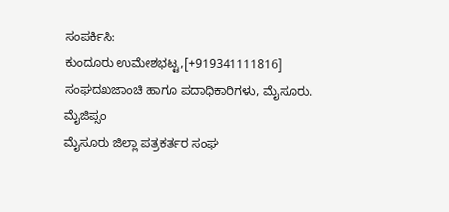ಸಂಪರ್ಕಿಸಿ:
ಕುಂದೂರು ಉಮೇಶಭಟ್ಟ,[+919341111816]
ಸಂಘದಖಜಾಂಚಿ ಹಾಗೂ ಪದಾಧಿಕಾರಿಗಳು, ಮೈಸೂರು.
ಮೈಜಿಪ್ಸಂ
ಮೈಸೂರು ಜಿಲ್ಲಾ ಪತ್ರಕರ್ತರ ಸಂಘ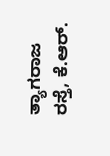ತ್ಯಾಗರಾಜ ರಸ್ತೆ, ಕೆ.ಆರ್.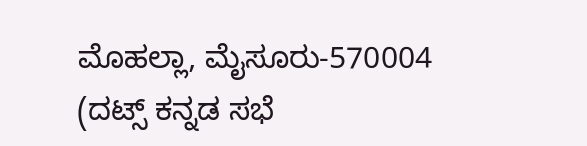ಮೊಹಲ್ಲಾ, ಮೈಸೂರು-570004
(ದಟ್ಸ್ ಕನ್ನಡ ಸಭೆ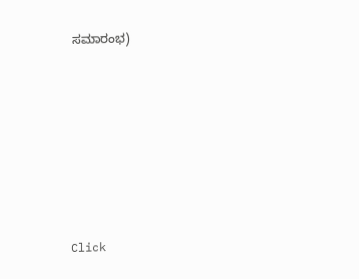ಸಮಾರಂಭ)












Click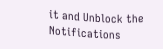it and Unblock the Notifications